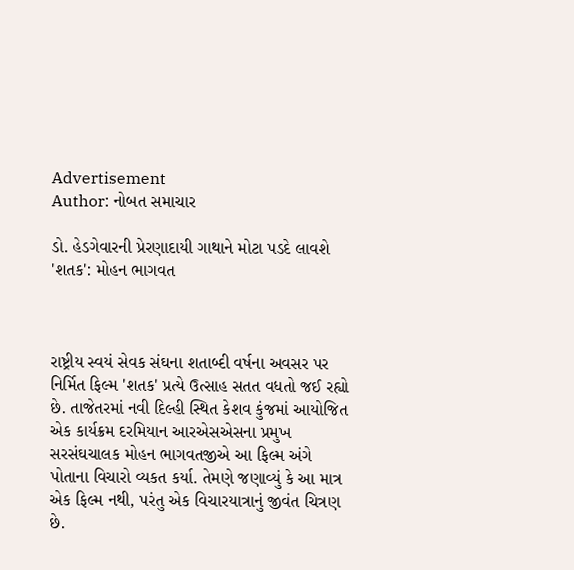Advertisement
Author: નોબત સમાચાર

ડો. હેડગેવારની પ્રેરણાદાયી ગાથાને મોટા પડદે લાવશે 'શતક': મોહન ભાગવત



રાષ્ટ્રીય સ્વયં સેવક સંઘના શતાબ્દી વર્ષના અવસર પર નિર્મિત ફિલ્મ 'શતક' પ્રત્યે ઉત્સાહ સતત વધતો જઈ રહ્યો છે. તાજેતરમાં નવી દિલ્હી સ્થિત કેશવ કુંજમાં આયોજિત એક કાર્યક્રમ દરમિયાન આરએસએસના પ્રમુખ સરસંઘચાલક મોહન ભાગવતજીએ આ ફિલ્મ અંગે પોતાના વિચારો વ્યકત કર્યા. તેમણે જણાવ્યું કે આ માત્ર એક ફિલ્મ નથી, પરંતુ એક વિચારયાત્રાનું જીવંત ચિત્રણ છે.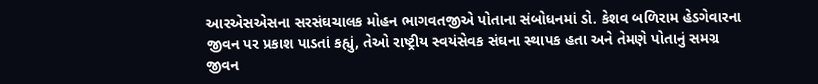આરએસએસના સરસંઘચાલક મોહન ભાગવતજીએ પોતાના સંબોધનમાં ડો. કેશવ બળિરામ હેડગેવારના જીવન પર પ્રકાશ પાડતાં કહ્યું, તેઓ રાષ્ટ્રીય સ્વયંસેવક સંઘના સ્થાપક હતા અને તેમણે પોતાનું સમગ્ર જીવન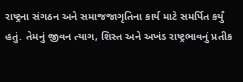રાષ્ટ્રના સંગઠન અને સમાજજાગૃતિના કાર્ય માટે સમર્પિત કર્યું હતું. તેમનું જીવન ત્યાગ, શિસ્ત અને અખંડ રાષ્ટ્રભાવનું પ્રતીક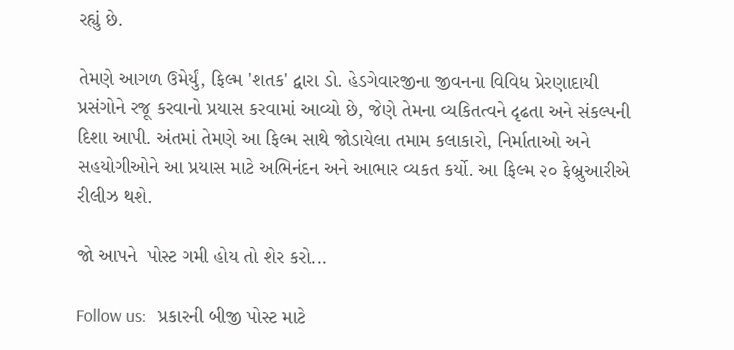રહ્યું છે.

તેમણે આગળ ઉમેર્યું, ફિલ્મ 'શતક' દ્વારા ડો. હેડગેવારજીના જીવનના વિવિધ પ્રેરણાદાયી પ્રસંગોને રજૂ કરવાનો પ્રયાસ કરવામાં આવ્યો છે, જેણે તેમના વ્યકિતત્વને દૃઢતા અને સંકલ્પની દિશા આપી. અંતમાં તેમણે આ ફિલ્મ સાથે જોડાયેલા તમામ કલાકારો, નિર્માતાઓ અને સહયોગીઓને આ પ્રયાસ માટે અભિનંદન અને આભાર વ્યકત કર્યો. આ ફિલ્મ ૨૦ ફેબ્રુઆરીએ રીલીઝ થશે.

જો આપને  પોસ્ટ ગમી હોય તો શેર કરો...

Follow us:   પ્રકારની બીજી પોસ્ટ માટે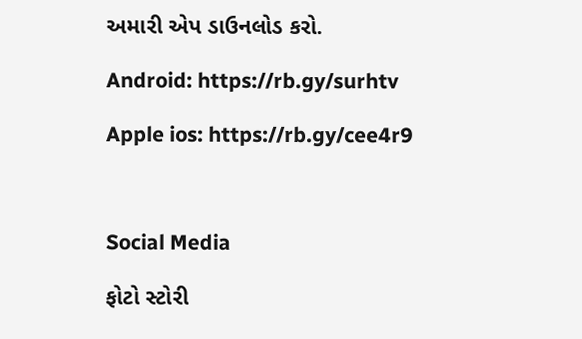અમારી એપ ડાઉનલોડ કરો.

Android: https://rb.gy/surhtv

Apple ios: https://rb.gy/cee4r9



Social Media

ફોટો સ્ટોરી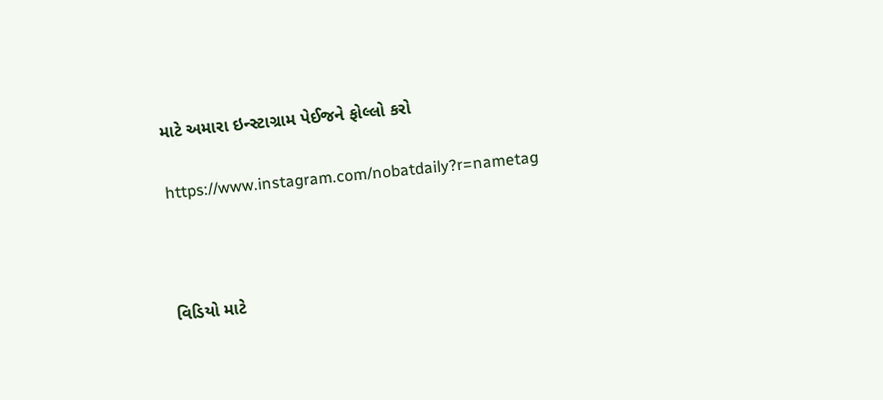માટે અમારા ઇન્સ્ટાગ્રામ પેઈજને ફોલ્લો કરો

https://www.instagram.com/nobatdaily?r=nametag



વિડિયો માટે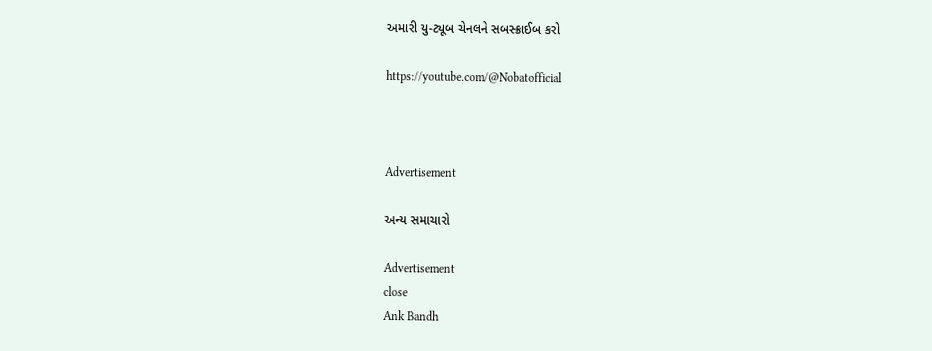અમારી યુ-ટ્યૂબ ચેનલને સબસ્ક્રાઈબ કરો

https://youtube.com/@Nobatofficial



Advertisement

અન્ય સમાચારો

Advertisement
close
Ank Bandh